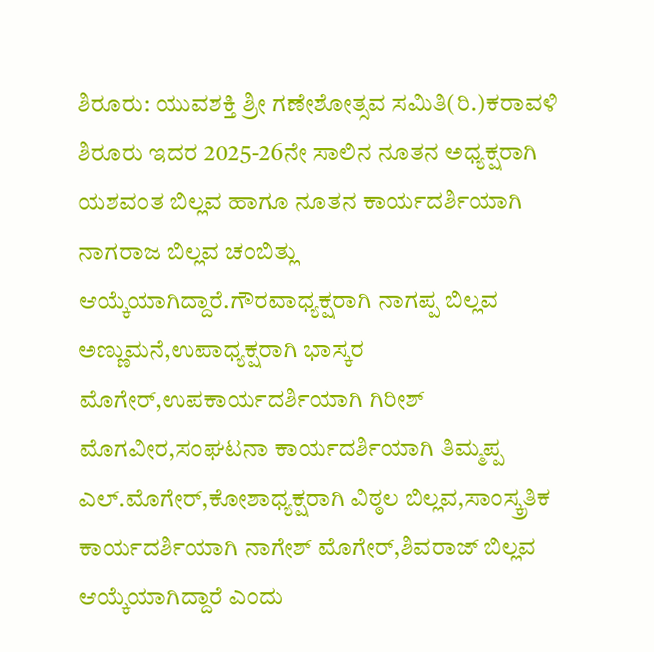ಶಿರೂರು: ಯುವಶಕ್ತಿ ಶ್ರೀ ಗಣೇಶೋತ್ಸವ ಸಮಿತಿ(ರಿ.)ಕರಾವಳಿ ಶಿರೂರು ಇದರ 2025-26ನೇ ಸಾಲಿನ ನೂತನ ಅಧ್ಯಕ್ಷರಾಗಿ ಯಶವಂತ ಬಿಲ್ಲವ ಹಾಗೂ ನೂತನ ಕಾರ್ಯದರ್ಶಿಯಾಗಿ ನಾಗರಾಜ ಬಿಲ್ಲವ ಚಂಬಿತ್ಲು ಆಯ್ಕೆಯಾಗಿದ್ದಾರೆ.ಗೌರವಾಧ್ಯಕ್ಷರಾಗಿ ನಾಗಪ್ಪ ಬಿಲ್ಲವ ಅಣ್ಣುಮನೆ,ಉಪಾಧ್ಯಕ್ಷರಾಗಿ ಭಾಸ್ಕರ ಮೊಗೇರ್,ಉಪಕಾರ್ಯದರ್ಶಿಯಾಗಿ ಗಿರೀಶ್ ಮೊಗವೀರ,ಸಂಘಟನಾ ಕಾರ್ಯದರ್ಶಿಯಾಗಿ ತಿಮ್ಮಪ್ಪ ಎಲ್.ಮೊಗೇರ್,ಕೋಶಾಧ್ಯಕ್ಷರಾಗಿ ವಿಠ್ಠಲ ಬಿಲ್ಲವ,ಸಾಂಸ್ಕ್ರತಿಕ ಕಾರ್ಯದರ್ಶಿಯಾಗಿ ನಾಗೇಶ್ ಮೊಗೇರ್,ಶಿವರಾಜ್ ಬಿಲ್ಲವ ಆಯ್ಕೆಯಾಗಿದ್ದಾರೆ ಎಂದು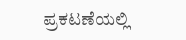ಪ್ರಕಟಣೆಯಲ್ಲಿ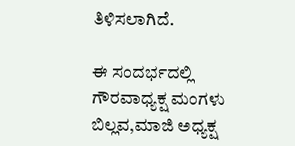ತಿಳಿಸಲಾಗಿದೆ.

ಈ ಸಂದರ್ಭದಲ್ಲಿ ಗೌರವಾಧ್ಯಕ್ಷ ಮಂಗಳು ಬಿಲ್ಲವ,ಮಾಜಿ ಅಧ್ಯಕ್ಷ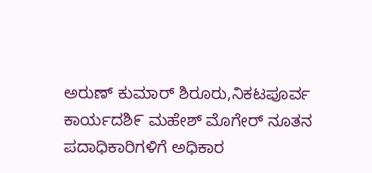ಅರುಣ್ ಕುಮಾರ್ ಶಿರೂರು,ನಿಕಟಪೂರ್ವ ಕಾರ್ಯದಶಿ೯ ಮಹೇಶ್ ಮೊಗೇರ್ ನೂತನ ಪದಾಧಿಕಾರಿಗಳಿಗೆ ಅಧಿಕಾರ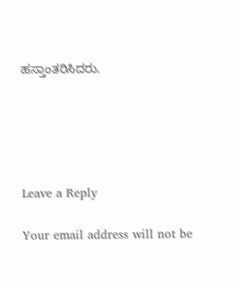ಹಸ್ತಾಂತರಿಸಿದರು.





Leave a Reply

Your email address will not be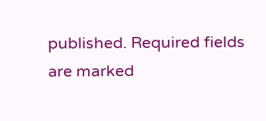published. Required fields are marked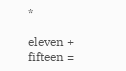*

eleven + fifteen =